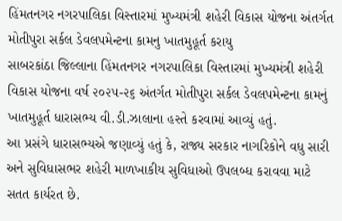હિંમતનગર નગરપાલિકા વિસ્તારમાં મુખ્યમંત્રી શહેરી વિકાસ યોજના અંતર્ગત મોતીપુરા સર્કલ ડેવલપમેન્ટના કામનુ ખાતમુહૂર્ત કરાયુ
સાબરકાંઠા જિલ્લાના હિંમતનગર નગરપાલિકા વિસ્તારમાં મુખ્યમંત્રી શહેરી વિકાસ યોજના વર્ષ ૨૦૨૫-૨૬ અંતર્ગત મોતીપુરા સર્કલ ડેવલપમેન્ટના કામનું ખાતમુહૂર્ત ધારાસભ્ય વી.ડી.ઝાલાના હસ્તે કરવામાં આવ્યું હતું.
આ પ્રસંગે ધારાસભ્યએ જણાવ્યું હતું કે, રાજ્ય સરકાર નાગરિકોને વધુ સારી અને સુવિધાસભર શહેરી માળખાકીય સુવિધાઓ ઉપલબ્ધ કરાવવા માટે સતત કાર્યરત છે.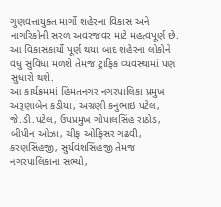ગુણવત્તાયુક્ત માર્ગો શહેરના વિકાસ અને નાગરિકોની સરળ અવરજવર માટે મહત્વપૂર્ણ છે. આ વિકાસકાર્યો પૂર્ણ થયા બાદ શહેરના લોકોને વધુ સુવિધા મળશે તેમજ ટ્રાફિક વ્યવસ્થામાં પણ સુધારો થશે.
આ કાર્યક્રમમાં હિંમતનગર નગરપાલિકા પ્રમુખ અરૂણાબેન કડીયા, અગ્રણી કનુભાઇ પટેલ, જે.ડી.પટેલ, ઉપપ્રમુખ ગોપાલસિંહ રાઠોડ, બીપીન ઓઝા, ચીફ ઓફિસર ગઢવી, કરણસિંહજી, સુર્યવંશસિંહજી તેમજ નગરપાલિકાના સભ્યો,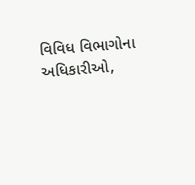વિવિધ વિભાગોના અધિકારીઓ,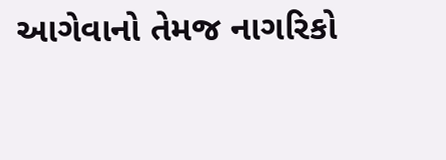આગેવાનો તેમજ નાગરિકો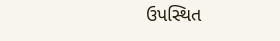ઉપસ્થિત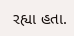રહ્યા હતા.